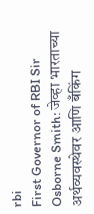rbi
First Governor of RBI Sir Osborne Smith: जेव्हा भारताच्या अर्थव्यवस्थेवर आणि बँकिंग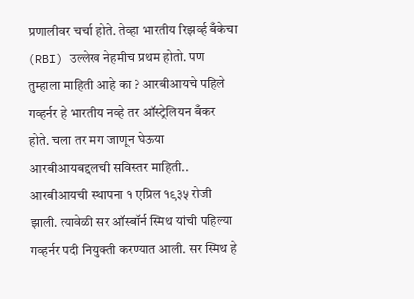प्रणालीवर चर्चा होते. तेव्हा भारतीय रिझर्व्ह बँकेचा (RBI) उल्लेख नेहमीच प्रथम होतो. पण तुम्हाला माहिती आहे का ? आरबीआयचे पहिले गव्हर्नर हे भारतीय नव्हे तर ऑस्ट्रेलियन बँकर होते. चला तर मग जाणून घेऊया आरबीआयबद्दलची सविस्तर माहिती..
आरबीआयची स्थापना १ एप्रिल १९३५ रोजी झाली. त्यावेळी सर ऑस्बॉर्न स्मिथ यांची पहिल्या गव्हर्नर पदी नियुक्ती करण्यात आली. सर स्मिथ हे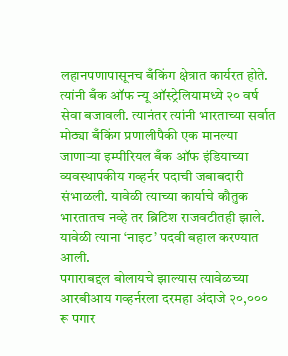लहानपणापासूनच बँकिंग क्षेत्रात कार्यरत होते. त्यांनी बँक ऑफ न्यू ऑस्ट्रेलियामध्ये २० वर्ष सेवा बजावली. त्यानंतर त्यांनी भारताच्या सर्वात मोठ्या बँकिंग प्रणालीपैकी एक मानल्या जाणाऱ्या इम्पीरियल बँक ऑफ इंडियाच्या व्यवस्थापकीय गव्हर्नर पदाची जबाबदारी संभाळली. यावेळी त्याच्या कार्याचे कौतुक भारतातच नव्हे तर ब्रिटिश राजवटीतही झाले. यावेळी त्याना ‘नाइट’ पदवी बहाल करण्यात आली.
पगाराबद्दल बोलायचे झाल्यास त्यावेळच्या आरबीआय गव्हर्नरला दरमहा अंदाजे २०,००० रू पगार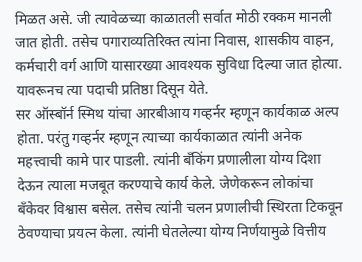मिळत असे. जी त्यावेळच्या काळातली सर्वात मोठी रक्कम मानली जात होती. तसेच पगाराव्यतिरिक्त त्यांना निवास, शासकीय वाहन, कर्मचारी वर्ग आणि यासारख्या आवश्यक सुविधा दिल्या जात होत्या. यावरूनच त्या पदाची प्रतिष्ठा दिसून येते.
सर ऑस्बॉर्न स्मिथ यांचा आरबीआय गव्हर्नर म्हणून कार्यकाळ अल्प होता. परंतु गव्हर्नर म्हणून त्याच्या कार्यकाळात त्यांनी अनेक महत्त्वाची कामे पार पाडली. त्यांनी बँकिंग प्रणालीला योग्य दिशा देऊन त्याला मजबूत करण्याचे कार्य केले. जेणेकरून लोकांचा बँकेवर विश्वास बसेल. तसेच त्यांनी चलन प्रणालीची स्थिरता टिकवून ठेवण्याचा प्रयत्न केला. त्यांनी घेतलेल्या योग्य निर्णयामुळे वित्तीय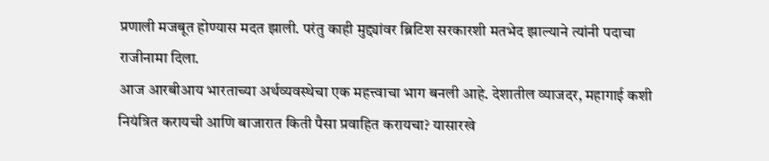प्रणाली मजबूत होण्यास मदत झाली. परंतु काही मुद्द्यांवर ब्रिटिश सरकारशी मतभेद झाल्याने त्यांनी पदाचा राजीनामा दिला.
आज आरबीआय भारताच्या अर्थव्यवस्थेचा एक महत्त्वाचा भाग बनली आहे. देशातील व्याजदर, महागाई कशी नियंत्रित करायची आणि बाजारात किती पैसा प्रवाहित करायचा? यासारखे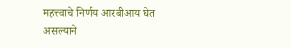महत्त्वाचे निर्णय आरबीआय घेत असल्याने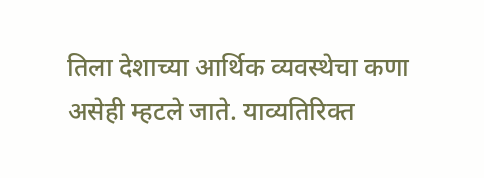तिला देशाच्या आर्थिक व्यवस्थेचा कणा असेही म्हटले जाते. याव्यतिरिक्त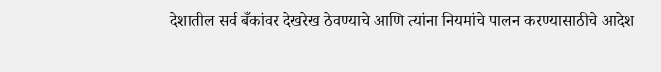देशातील सर्व बँकांवर देखरेख ठेवण्याचे आणि त्यांना नियमांचे पालन करण्यासाठीचे आदेश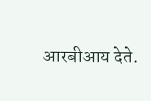आरबीआय देते.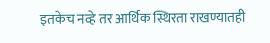इतकेच नव्हे तर आर्थिक स्थिरता राखण्यातही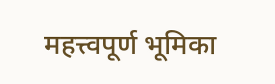महत्त्वपूर्ण भूमिका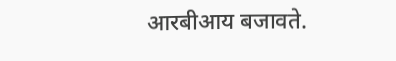आरबीआय बजावते.